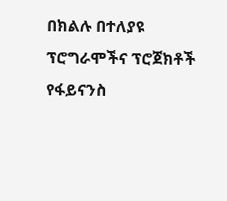በክልሉ በተለያዩ ፕሮግራሞችና ፕሮጀክቶች የፋይናንስ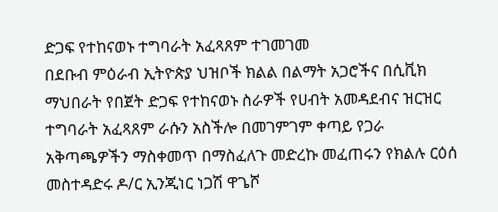ድጋፍ የተከናወኑ ተግባራት አፈጻጸም ተገመገመ
በደቡብ ምዕራብ ኢትዮጵያ ህዝቦች ክልል በልማት አጋሮችና በሲቪክ ማህበራት የበጀት ድጋፍ የተከናወኑ ስራዎች የሀብት አመዳደብና ዝርዝር ተግባራት አፈጻጸም ራሱን አስችሎ በመገምገም ቀጣይ የጋራ አቅጣጫዎችን ማስቀመጥ በማስፈለጉ መድረኩ መፈጠሩን የክልሉ ርዕሰ መስተዳድሩ ዶ/ር ኢንጂነር ነጋሽ ዋጌሾ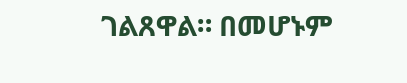ገልጸዋል። በመሆኑም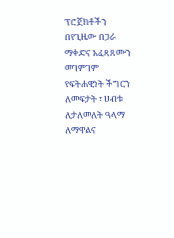ፕሮጀክቶችን በየጊዜው በጋራ ማቀድና አፈጻጸሙን መገምገም የፍትሐዊነት ችግርን ለመፍታት ፣ ሀብቱ ለታለመለት ዓላማ ለማዋልና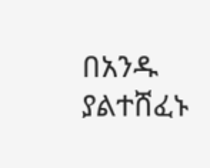በአንዱ ያልተሸፈኑ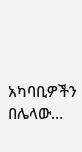አካባቢዎችን በሌላው…